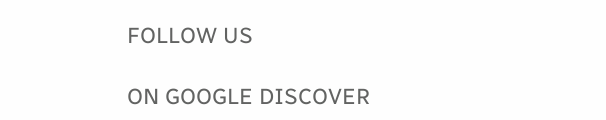FOLLOW US

ON GOOGLE DISCOVER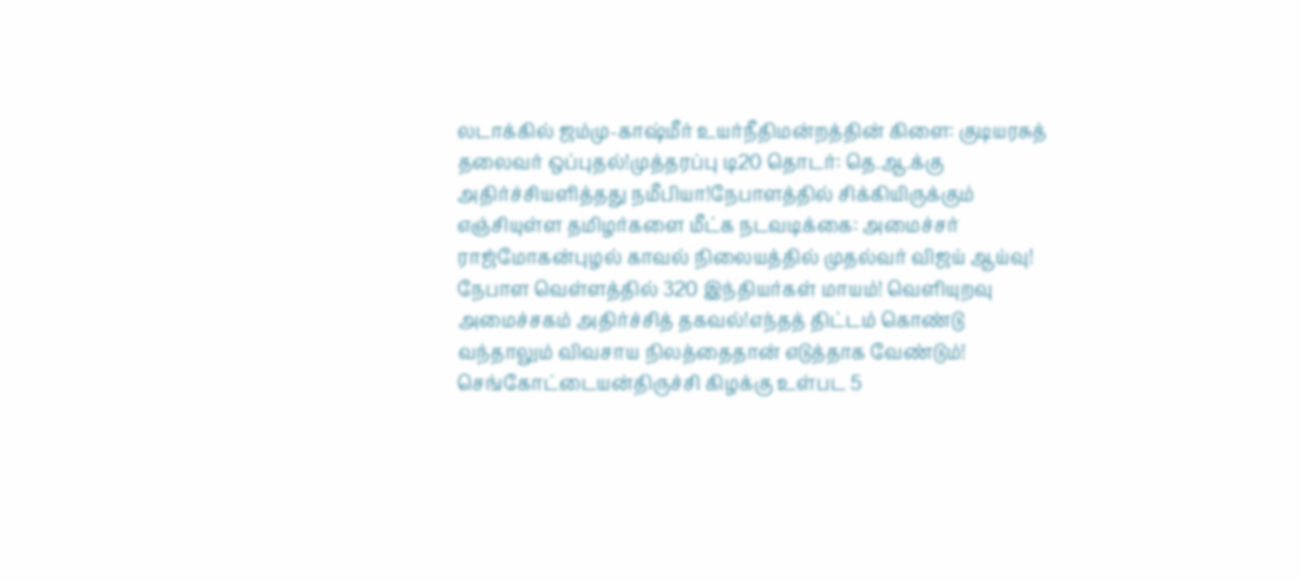லடாக்கில் ஜம்மு-காஷ்மீர் உயர்நீதிமன்றத்தின் கிளை: குடியரசுத் தலைவர் ஒப்புதல்!முத்தரப்பு டி20 தொடர்: தெ.ஆ.க்கு அதிர்ச்சியளித்தது நமீபியா!நேபாளத்தில் சிக்கியிருக்கும் எஞ்சியுள்ள தமிழர்களை மீட்க நடவடிக்கை: அமைச்சர் ராஜ்மோகன்புழல் காவல் நிலையத்தில் முதல்வர் விஜய் ஆய்வு! நேபாள வெள்ளத்தில் 320 இந்தியர்கள் மாயம்! வெளியுறவு அமைச்சகம் அதிர்ச்சித் தகவல்!எந்தத் திட்டம் கொண்டு வந்தாலும் விவசாய நிலத்தைதான் எடுத்தாக வேண்டும்! செங்கோட்டையன்திருச்சி கிழக்கு உள்பட 5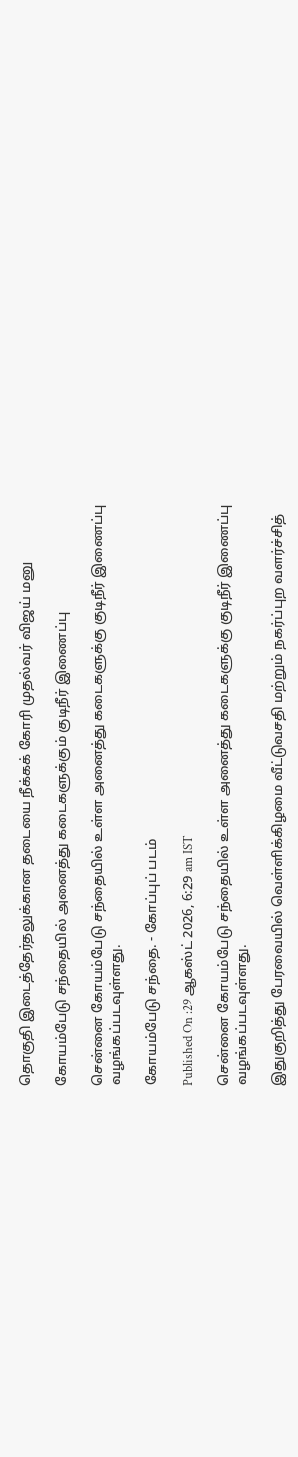தொகுதி இடைத்தேர்தலுக்கான தடையை நீக்கக் கோரி முதல்வர் விஜய் மனு

கோயம்பேடு சந்தையில் அனைத்து கடைகளுக்கும் குடிநீர் இணைப்பு

சென்னை கோயம்பேடு சந்தையில் உள்ள அனைத்து கடைகளுக்கு குடிநீர் இணைப்பு வழங்கப்படவுள்ளது.

கோயம்பேடு சந்தை. - கோப்புப் படம்

Published On :29 ஆகஸ்ட் 2026, 6:29 am IST

சென்னை கோயம்பேடு சந்தையில் உள்ள அனைத்து கடைகளுக்கு குடிநீர் இணைப்பு வழங்கப்படவுள்ளது.

இதுகுறித்து பேரவையில் வெள்ளிக்கிழமை வீட்டுவசதி மற்றும் நகர்ப்புற வளர்ச்சித்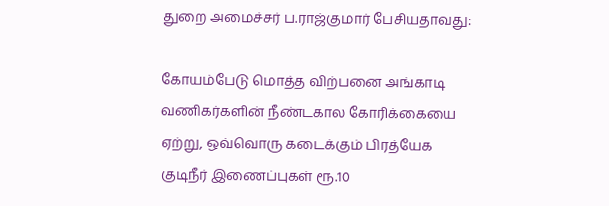துறை அமைச்சர் ப.ராஜ்குமார் பேசியதாவது:

கோயம்பேடு மொத்த விற்பனை அங்காடி வணிகர்களின் நீண்டகால கோரிக்கையை ஏற்று, ஒவ்வொரு கடைக்கும் பிரத்யேக குடிநீர் இணைப்புகள் ரூ.10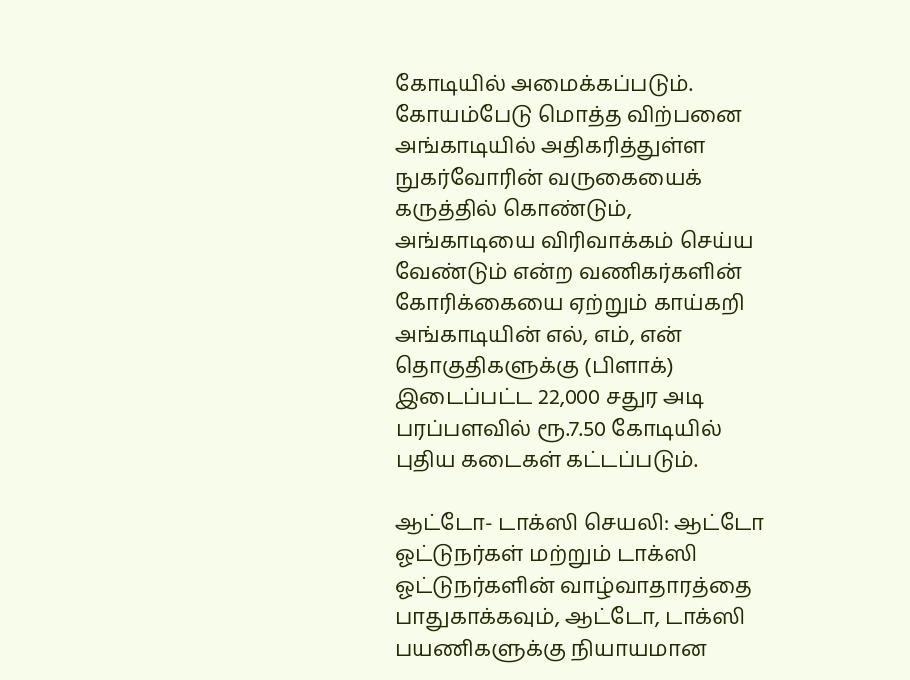கோடியில் அமைக்கப்படும். கோயம்பேடு மொத்த விற்பனை அங்காடியில் அதிகரித்துள்ள நுகர்வோரின் வருகையைக் கருத்தில் கொண்டும், அங்காடியை விரிவாக்கம் செய்ய வேண்டும் என்ற வணிகர்களின் கோரிக்கையை ஏற்றும் காய்கறி அங்காடியின் எல், எம், என் தொகுதிகளுக்கு (பிளாக்) இடைப்பட்ட 22,000 சதுர அடி பரப்பளவில் ரூ.7.50 கோடியில் புதிய கடைகள் கட்டப்படும்.

ஆட்டோ- டாக்ஸி செயலி: ஆட்டோ ஓட்டுநர்கள் மற்றும் டாக்ஸி ஓட்டுநர்களின் வாழ்வாதாரத்தை பாதுகாக்கவும், ஆட்டோ, டாக்ஸி பயணிகளுக்கு நியாயமான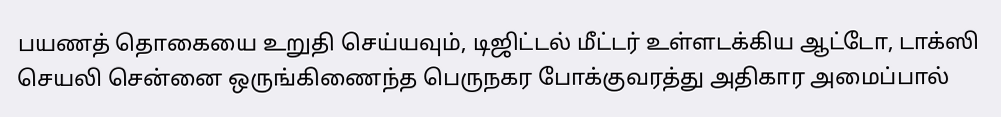பயணத் தொகையை உறுதி செய்யவும், டிஜிட்டல் மீட்டர் உள்ளடக்கிய ஆட்டோ, டாக்ஸி செயலி சென்னை ஒருங்கிணைந்த பெருநகர போக்குவரத்து அதிகார அமைப்பால்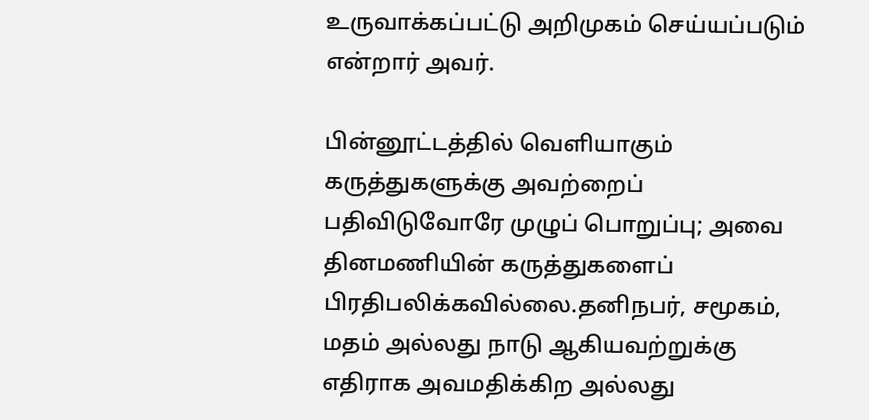உருவாக்கப்பட்டு அறிமுகம் செய்யப்படும் என்றார் அவர்.

பின்னூட்டத்தில் வெளியாகும் கருத்துகளுக்கு அவற்றைப் பதிவிடுவோரே முழுப் பொறுப்பு; அவை தினமணியின் கருத்துகளைப் பிரதிபலிக்கவில்லை.தனிநபர், சமூகம், மதம் அல்லது நாடு ஆகியவற்றுக்கு எதிராக அவமதிக்கிற அல்லது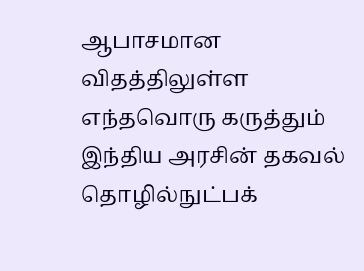ஆபாசமான விதத்திலுள்ள எந்தவொரு கருத்தும் இந்திய அரசின் தகவல் தொழில்நுட்பக்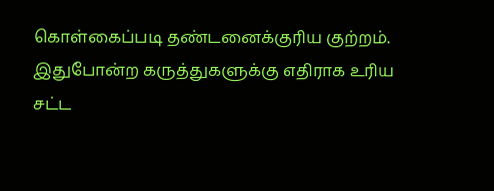கொள்கைப்படி தண்டனைக்குரிய குற்றம். இதுபோன்ற கருத்துகளுக்கு எதிராக உரிய சட்ட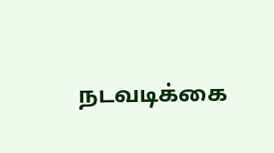நடவடிக்கை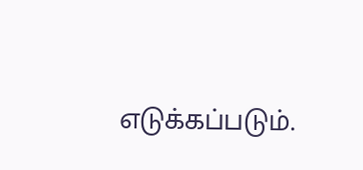எடுக்கப்படும்.